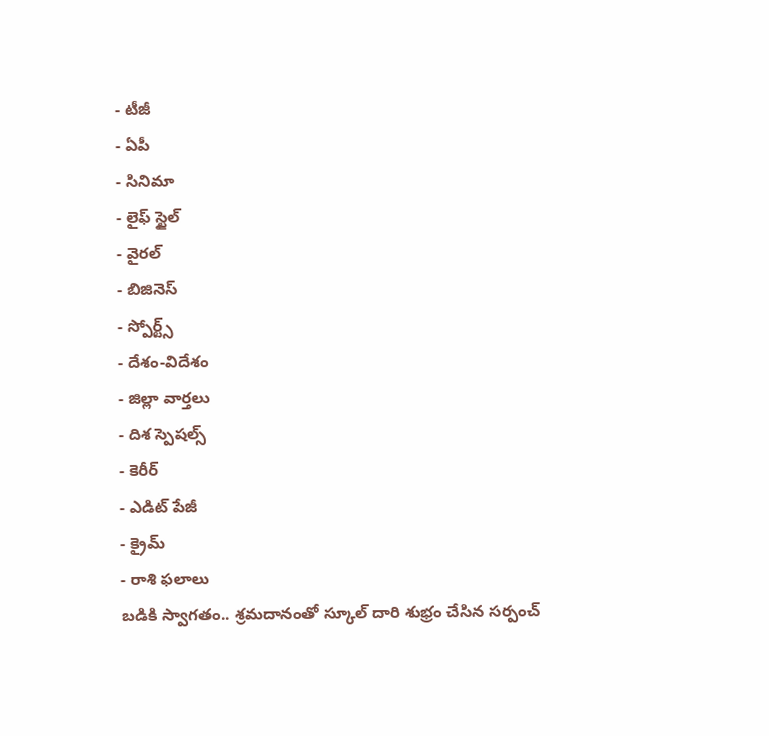- టీజీ
- ఏపీ
- సినిమా
- లైఫ్ స్టైల్
- వైరల్
- బిజినెస్
- స్పోర్ట్స్
- దేశం-విదేశం
- జిల్లా వార్తలు
- దిశ స్పెషల్స్
- కెరీర్
- ఎడిట్ పేజీ
- క్రైమ్
- రాశి ఫలాలు
బడికి స్వాగతం.. శ్రమదానంతో స్కూల్ దారి శుభ్రం చేసిన సర్పంచ్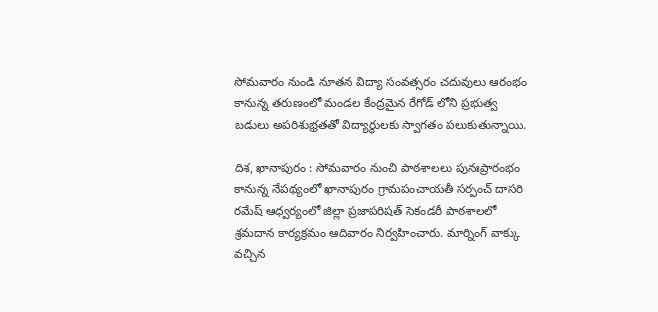సోమవారం నుండి నూతన విద్యా సంవత్సరం చదువులు ఆరంభం కానున్న తరుణంలో మండల కేంద్రమైన రేగోడ్ లోని ప్రభుత్వ బడులు అపరిశుభ్రతతో విద్యార్థులకు స్వాగతం పలుకుతున్నాయి.

దిశ, ఖానాపురం : సోమవారం నుంచి పాఠశాలలు పునఃప్రారంభం కానున్న నేపథ్యంలో ఖానాపురం గ్రామపంచాయతీ సర్పంచ్ దాసరి రమేష్ ఆధ్వర్యంలో జిల్లా ప్రజాపరిషత్ సెకండరీ పాఠశాలలో శ్రమదాన కార్యక్రమం ఆదివారం నిర్వహించారు. మార్నింగ్ వాక్కు వచ్చిన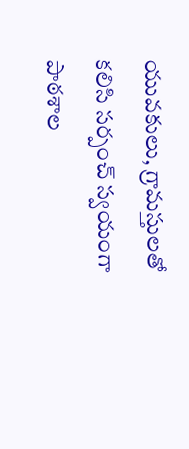యువకులు, గ్రామస్తులతో కలిసి సర్పంచ్ స్వయంగా పాఠశాల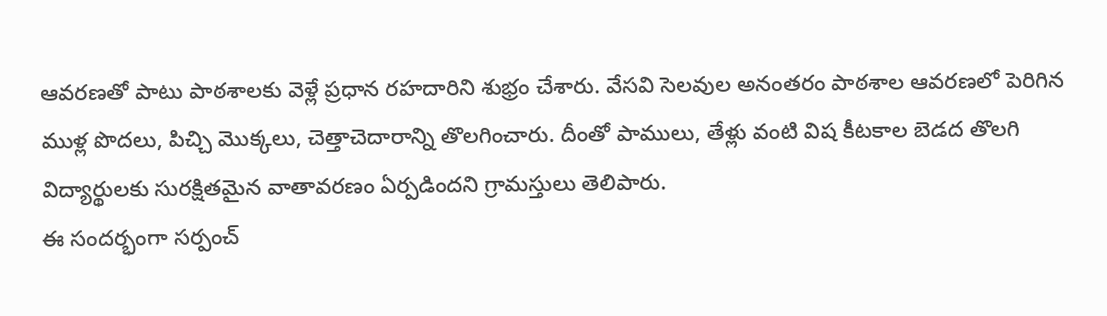ఆవరణతో పాటు పాఠశాలకు వెళ్లే ప్రధాన రహదారిని శుభ్రం చేశారు. వేసవి సెలవుల అనంతరం పాఠశాల ఆవరణలో పెరిగిన ముళ్ల పొదలు, పిచ్చి మొక్కలు, చెత్తాచెదారాన్ని తొలగించారు. దీంతో పాములు, తేళ్లు వంటి విష కీటకాల బెడద తొలగి విద్యార్థులకు సురక్షితమైన వాతావరణం ఏర్పడిందని గ్రామస్తులు తెలిపారు.
ఈ సందర్భంగా సర్పంచ్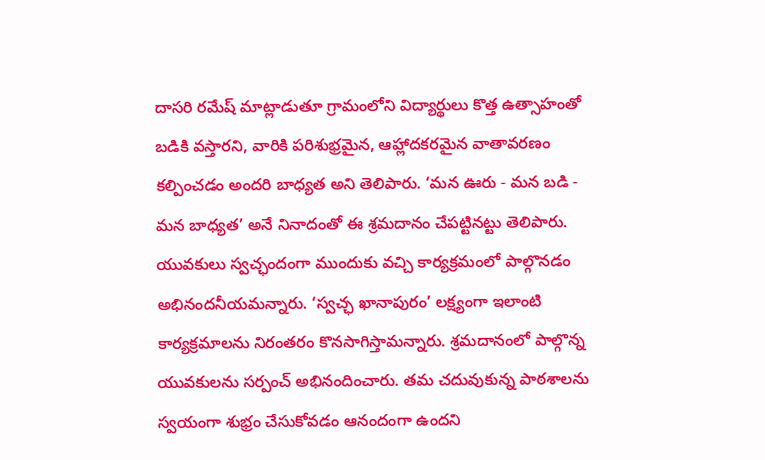దాసరి రమేష్ మాట్లాడుతూ గ్రామంలోని విద్యార్థులు కొత్త ఉత్సాహంతో బడికి వస్తారని, వారికి పరిశుభ్రమైన, ఆహ్లాదకరమైన వాతావరణం కల్పించడం అందరి బాధ్యత అని తెలిపారు. ‘మన ఊరు - మన బడి - మన బాధ్యత’ అనే నినాదంతో ఈ శ్రమదానం చేపట్టినట్టు తెలిపారు. యువకులు స్వచ్ఛందంగా ముందుకు వచ్చి కార్యక్రమంలో పాల్గొనడం అభినందనీయమన్నారు. ‘స్వచ్ఛ ఖానాపురం’ లక్ష్యంగా ఇలాంటి కార్యక్రమాలను నిరంతరం కొనసాగిస్తామన్నారు. శ్రమదానంలో పాల్గొన్న యువకులను సర్పంచ్ అభినందించారు. తమ చదువుకున్న పాఠశాలను స్వయంగా శుభ్రం చేసుకోవడం ఆనందంగా ఉందని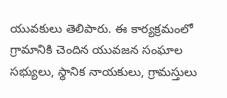యువకులు తెలిపారు. ఈ కార్యక్రమంలో గ్రామానికి చెందిన యువజన సంఘాల సభ్యులు, స్థానిక నాయకులు, గ్రామస్తులు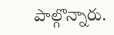పాల్గొన్నారు.